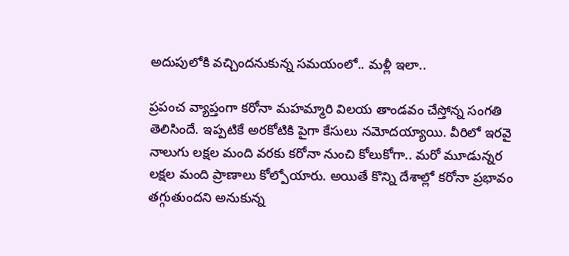అదుపులోకి వచ్చిందనుకున్న సమయంలో.. మళ్లీ ఇలా..

ప్రపంచ వ్యాప్తంగా కరోనా మహమ్మారి విలయ తాండవం చేస్తోన్న సంగతి తెలిసిందే. ఇప్పటికే అరకోటికి పైగా కేసులు నమోదయ్యాయి. వీరిలో ఇరవై నాలుగు లక్షల మంది వరకు కరోనా నుంచి కోలుకోగా.. మరో మూడున్నర లక్షల మంది ప్రాణాలు కోల్పోయారు. అయితే కొన్ని దేశాల్లో కరోనా ప్రభావం తగ్గుతుందని అనుకున్న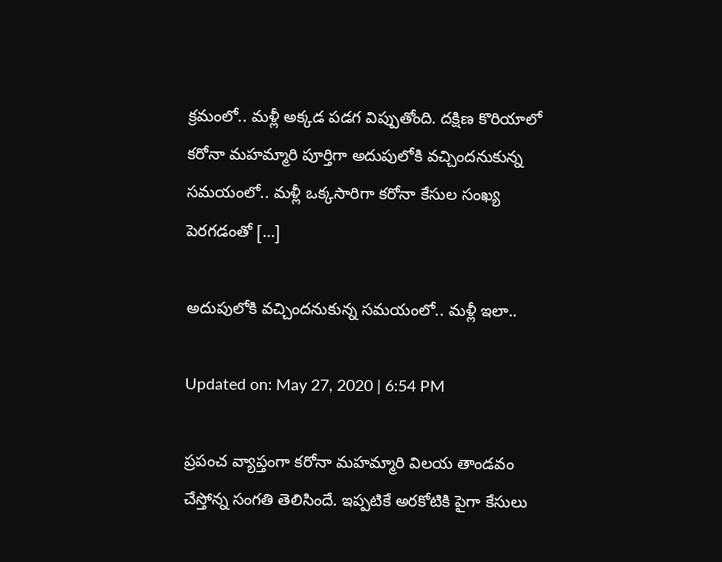క్రమంలో.. మళ్లీ అక్కడ పడగ విప్పుతోంది. దక్షిణ కొరియాలో కరోనా మహమ్మారి పూర్తిగా అదుపులోకి వచ్చిందనుకున్న సమయంలో.. మళ్లీ ఒక్కసారిగా కరోనా కేసుల సంఖ్య పెరగడంతో […]

అదుపులోకి వచ్చిందనుకున్న సమయంలో.. మళ్లీ ఇలా..

Updated on: May 27, 2020 | 6:54 PM

ప్రపంచ వ్యాప్తంగా కరోనా మహమ్మారి విలయ తాండవం చేస్తోన్న సంగతి తెలిసిందే. ఇప్పటికే అరకోటికి పైగా కేసులు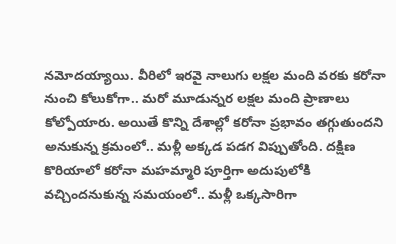నమోదయ్యాయి. వీరిలో ఇరవై నాలుగు లక్షల మంది వరకు కరోనా నుంచి కోలుకోగా.. మరో మూడున్నర లక్షల మంది ప్రాణాలు కోల్పోయారు. అయితే కొన్ని దేశాల్లో కరోనా ప్రభావం తగ్గుతుందని అనుకున్న క్రమంలో.. మళ్లీ అక్కడ పడగ విప్పుతోంది. దక్షిణ కొరియాలో కరోనా మహమ్మారి పూర్తిగా అదుపులోకి వచ్చిందనుకున్న సమయంలో.. మళ్లీ ఒక్కసారిగా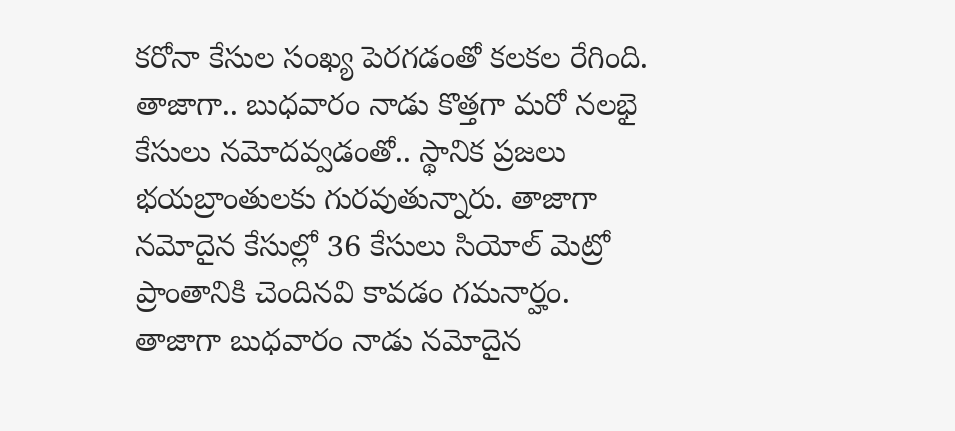కరోనా కేసుల సంఖ్య పెరగడంతో కలకల రేగింది. తాజాగా.. బుధవారం నాడు కొత్తగా మరో నలభై కేసులు నమోదవ్వడంతో.. స్థానిక ప్రజలు భయబ్రాంతులకు గురవుతున్నారు. తాజాగా నమోదైన కేసుల్లో 36 కేసులు సియోల్ మెట్రో ప్రాంతానికి చెందినవి కావడం గమనార్హం. తాజాగా బుధవారం నాడు నమోదైన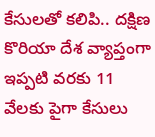కేసులతో కలిపి.. దక్షిణ కొరియా దేశ వ్యాప్తంగా ఇప్పటి వరకు 11 వేలకు పైగా కేసులు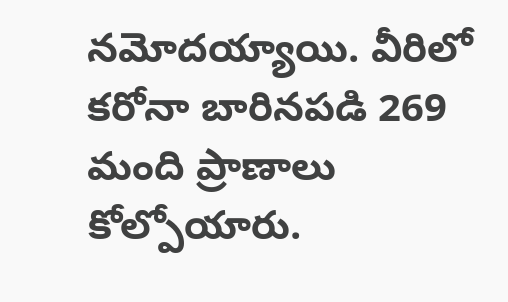నమోదయ్యాయి. వీరిలో కరోనా బారినపడి 269 మంది ప్రాణాలు కోల్పోయారు.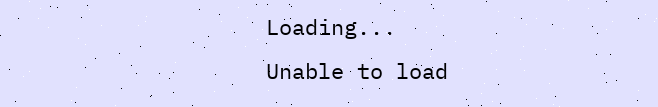Loading...
Unable to load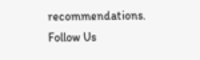recommendations.
Follow Us